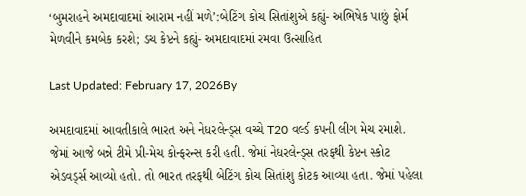‘બુમરાહને અમદાવાદમાં આરામ નહીં મળે’:બેટિંગ કોચ સિતાંશુએ કહ્યું- અભિષેક પાછું ફોર્મ મેળવીને કમબેક કરશે; ડચ કેપ્ટને કહ્યું- અમદાવાદમાં રમવા ઉત્સાહિત

Last Updated: February 17, 2026By

અમદાવાદમાં આવતીકાલે ભારત અને નેધરલેન્ડ્સ વચ્ચે T20 વર્લ્ડ કપની લીગ મેચ રમાશે. જેમાં આજે બન્ને ટીમે પ્રી-મેચ કોન્ફરન્સ કરી હતી. જેમાં નેધરલેન્ડ્સ તરફથી કેપ્ટન સ્કોટ એડવર્ડ્સ આવ્યો હતો. તો ભારત તરફથી બેટિંગ કોચ સિતાંશુ કોટક આવ્યા હતા. જેમાં પહેલા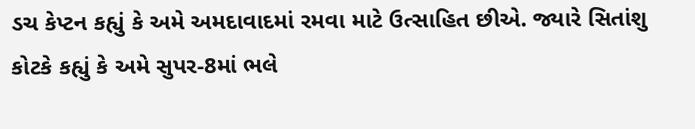ડચ કેપ્ટન કહ્યું કે અમે અમદાવાદમાં રમવા માટે ઉત્સાહિત છીએ. જ્યારે સિતાંશુ કોટકે કહ્યું કે અમે સુપર-8માં ભલે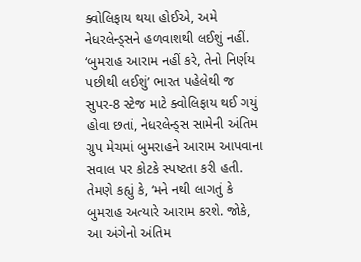ક્વોલિફાય થયા હોઈએ, અમે નેધરલેન્ડ્સને હળવાશથી લઈશું નહીં. ‘બુમરાહ આરામ નહીં કરે, તેનો નિર્ણય પછીથી લઈશું’ ભારત પહેલેથી જ સુપર-8 સ્ટેજ માટે ક્વોલિફાય થઈ ગયું હોવા છતાં, નેધરલેન્ડ્સ સામેની અંતિમ ગ્રુપ મેચમાં બુમરાહને આરામ આપવાના સવાલ પર કોટકે સ્પષ્ટતા કરી હતી. તેમણે કહ્યું કે, ‘મને નથી લાગતું કે બુમરાહ અત્યારે આરામ કરશે. જોકે, આ અંગેનો અંતિમ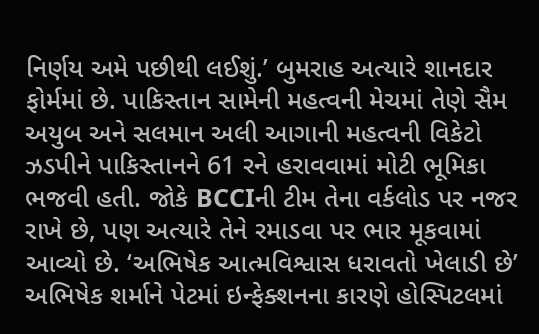નિર્ણય અમે પછીથી લઈશું.’ બુમરાહ અત્યારે શાનદાર ફોર્મમાં છે. પાકિસ્તાન સામેની મહત્વની મેચમાં તેણે સૈમ અયુબ અને સલમાન અલી આગાની મહત્વની વિકેટો ઝડપીને પાકિસ્તાનને 61 રને હરાવવામાં મોટી ભૂમિકા ભજવી હતી. જોકે BCCIની ટીમ તેના વર્કલોડ પર નજર રાખે છે, પણ અત્યારે તેને રમાડવા પર ભાર મૂકવામાં આવ્યો છે. ‘અભિષેક આત્મવિશ્વાસ ધરાવતો ખેલાડી છે’ અભિષેક શર્માને પેટમાં ઇન્ફેક્શનના કારણે હોસ્પિટલમાં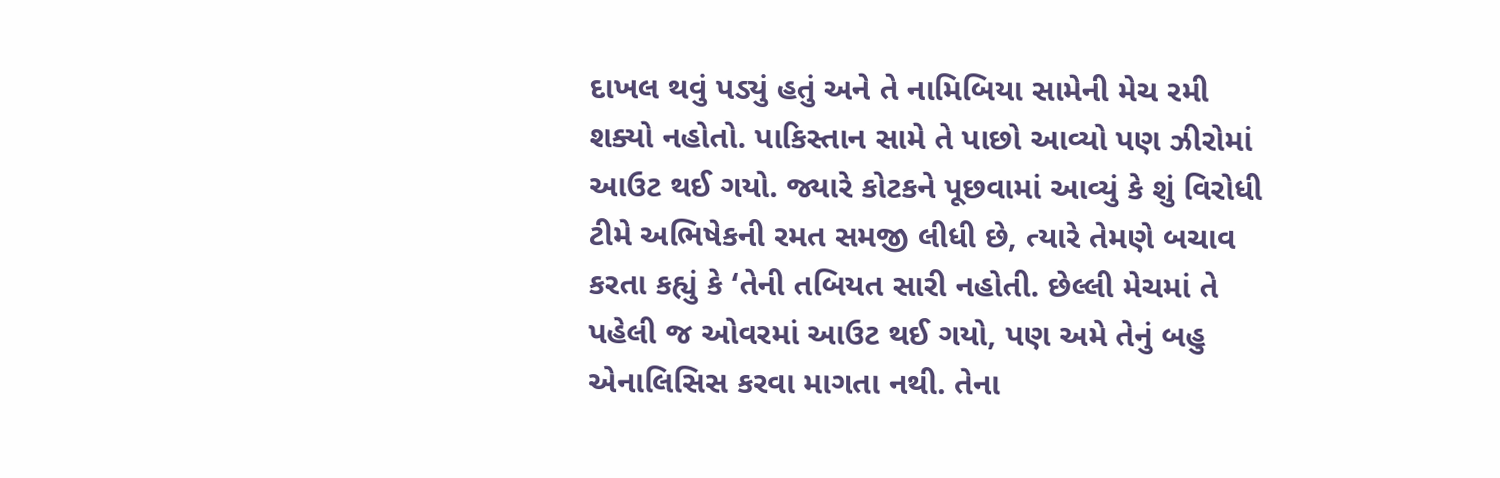દાખલ થવું પડ્યું હતું અને તે નામિબિયા સામેની મેચ રમી શક્યો નહોતો. પાકિસ્તાન સામે તે પાછો આવ્યો પણ ઝીરોમાં આઉટ થઈ ગયો. જ્યારે કોટકને પૂછવામાં આવ્યું કે શું વિરોધી ટીમે અભિષેકની રમત સમજી લીધી છે, ત્યારે તેમણે બચાવ કરતા કહ્યું કે ‘તેની તબિયત સારી નહોતી. છેલ્લી મેચમાં તે પહેલી જ ઓવરમાં આઉટ થઈ ગયો, પણ અમે તેનું બહુ એનાલિસિસ કરવા માગતા નથી. તેના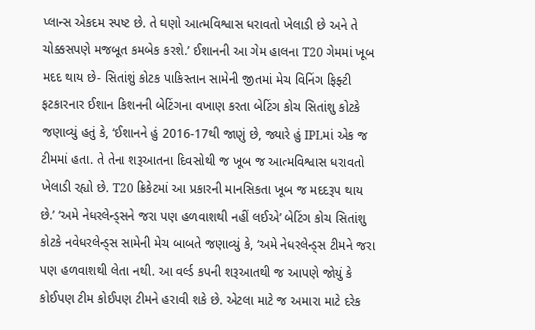પ્લાન્સ એકદમ સ્પષ્ટ છે. તે ઘણો આત્મવિશ્વાસ ધરાવતો ખેલાડી છે અને તે ચોક્કસપણે મજબૂત કમબેક કરશે.’ ઈશાનની આ ગેમ હાલના T20 ગેમમાં ખૂબ મદદ થાય છે- સિતાંશું કોટક પાકિસ્તાન સામેની જીતમાં મેચ વિનિંગ ફિફ્ટી ફટકારનાર ઈશાન કિશનની બેટિંગના વખાણ કરતા બેટિંગ કોચ સિતાંશુ કોટકે જણાવ્યું હતું કે, ‘ઈશાનને હું 2016-17થી જાણું છે, જ્યારે હું IPLમાં એક જ ટીમમાં હતા. તે તેના શરૂઆતના દિવસોથી જ ખૂબ જ આત્મવિશ્વાસ ધરાવતો ખેલાડી રહ્યો છે. T20 ક્રિકેટમાં આ પ્રકારની માનસિકતા ખૂબ જ મદદરૂપ થાય છે.’ ‘અમે નેધરલેન્ડ્સને જરા પણ હળવાશથી નહીં લઈએ’ બેટિંગ કોચ સિતાંશુ કોટકે નવેધરલેન્ડ્સ સામેની મેચ બાબતે જણાવ્યું કે, ‘અમે નેધરલેન્ડ્સ ટીમને જરા પણ હળવાશથી લેતા નથી. આ વર્લ્ડ કપની શરૂઆતથી જ આપણે જોયું કે કોઈપણ ટીમ કોઈપણ ટીમને હરાવી શકે છે. એટલા માટે જ અમારા માટે દરેક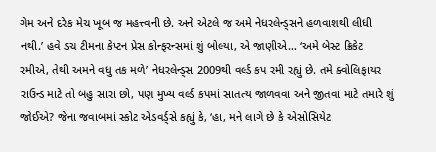ગેમ અને દરેક મેચ ખૂબ જ મહત્ત્વની છે. અને એટલે જ અમે નેધરલેન્ડ્સને હળવાશથી લીધી નથી.’ હવે ડચ ટીમના કેપ્ટન પ્રેસ કોન્ફરન્સમાં શું બોલ્યા, એ જાણીએ… ‘અમે બેસ્ટ ક્રિકેટ રમીએ, તેથી અમને વધુ તક મળે’ નેધરલેન્ડ્સ 2009થી વર્લ્ડ કપ રમી રહ્યું છે. તમે ક્વોલિફાયર રાઉન્ડ માટે તો બહુ સારા છો, પણ મુખ્ય વર્લ્ડ કપમાં સાતત્ય જાળવવા અને જીતવા માટે તમારે શું જોઈએ? જેના જવાબમાં સ્કોટ એડવર્ડ્સે કહ્યું કે, ‘હા, મને લાગે છે કે એસોસિયેટ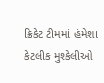ક્રિકેટ ટીમમાં હંમેશા કેટલીક મુશ્કેલીઓ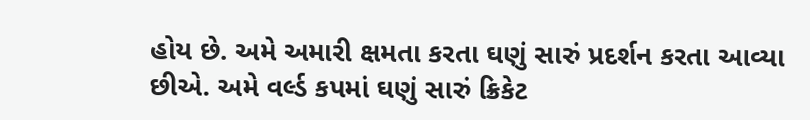હોય છે. અમે અમારી ક્ષમતા કરતા ઘણું સારું પ્રદર્શન કરતા આવ્યા છીએ. અમે વર્લ્ડ કપમાં ઘણું સારું ક્રિકેટ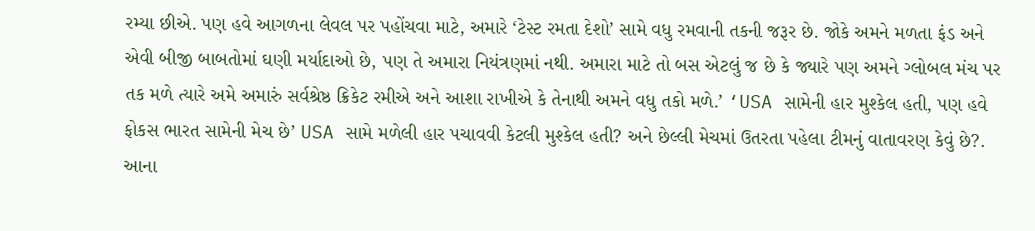રમ્યા છીએ. પણ હવે આગળના લેવલ પર પહોંચવા માટે, અમારે ‘ટેસ્ટ રમતા દેશો’ સામે વધુ રમવાની તકની જરૂર છે. જોકે અમને મળતા ફંડ અને એવી બીજી બાબતોમાં ઘણી મર્યાદાઓ છે, પણ તે અમારા નિયંત્રણમાં નથી. અમારા માટે તો બસ એટલું જ છે કે જ્યારે પણ અમને ગ્લોબલ મંચ પર તક મળે ત્યારે અમે અમારું સર્વશ્રેષ્ઠ ક્રિકેટ રમીએ અને આશા રાખીએ કે તેનાથી અમને વધુ તકો મળે.’ ‘USA સામેની હાર મુશ્કેલ હતી, પણ હવે ફોકસ ભારત સામેની મેચ છે’ USA સામે મળેલી હાર પચાવવી કેટલી મુશ્કેલ હતી? અને છેલ્લી મેચમાં ઉતરતા પહેલા ટીમનું વાતાવરણ કેવું છે?. આના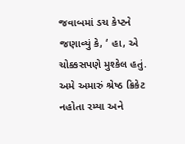જવાબમાં ડચ કેપ્ટને જણાવ્યું કે, ‘ હા, એ ચોક્કસપણે મુશ્કેલ હતું. અમે અમારું શ્રેષ્ઠ ક્રિકેટ નહોતા રમ્યા અને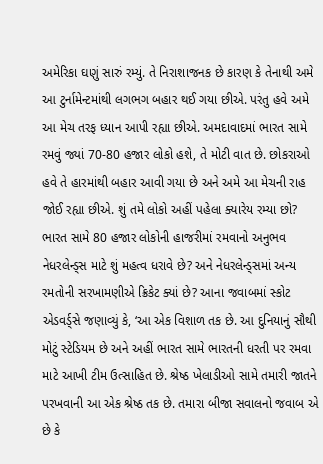અમેરિકા ઘણું સારું રમ્યું. તે નિરાશાજનક છે કારણ કે તેનાથી અમે આ ટુર્નામેન્ટમાંથી લગભગ બહાર થઈ ગયા છીએ. પરંતુ હવે અમે આ મેચ તરફ ધ્યાન આપી રહ્યા છીએ. અમદાવાદમાં ભારત સામે રમવું જ્યાં 70-80 હજાર લોકો હશે, તે મોટી વાત છે. છોકરાઓ હવે તે હારમાંથી બહાર આવી ગયા છે અને અમે આ મેચની રાહ જોઈ રહ્યા છીએ. શું તમે લોકો અહીં પહેલા ક્યારેય રમ્યા છો? ભારત સામે 80 હજાર લોકોની હાજરીમાં રમવાનો અનુભવ નેધરલેન્ડ્સ માટે શું મહત્વ ધરાવે છે? અને નેધરલેન્ડ્સમાં અન્ય રમતોની સરખામણીએ ક્રિકેટ ક્યાં છે? આના જવાબમાં સ્કોટ એડવર્ડ્સે જણાવ્યું કે, ‘આ એક વિશાળ તક છે. આ દુનિયાનું સૌથી મોટું સ્ટેડિયમ છે અને અહીં ભારત સામે ભારતની ધરતી પર રમવા માટે આખી ટીમ ઉત્સાહિત છે. શ્રેષ્ઠ ખેલાડીઓ સામે તમારી જાતને પરખવાની આ એક શ્રેષ્ઠ તક છે. તમારા બીજા સવાલનો જવાબ એ છે કે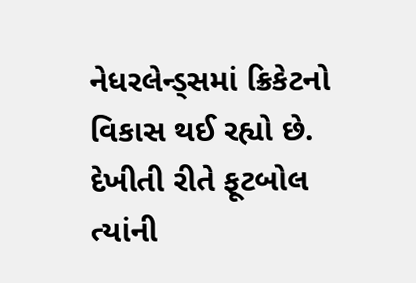નેધરલેન્ડ્સમાં ક્રિકેટનો વિકાસ થઈ રહ્યો છે. દેખીતી રીતે ફૂટબોલ ત્યાંની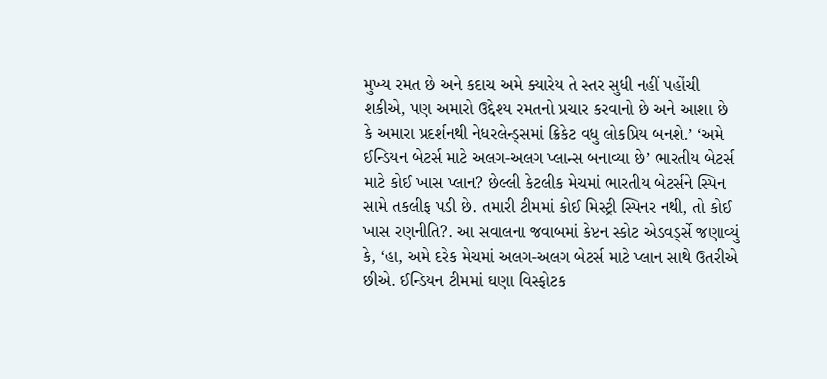મુખ્ય રમત છે અને કદાચ અમે ક્યારેય તે સ્તર સુધી નહીં પહોંચી શકીએ, પણ અમારો ઉદ્દેશ્ય રમતનો પ્રચાર કરવાનો છે અને આશા છે કે અમારા પ્રદર્શનથી નેધરલેન્ડ્સમાં ક્રિકેટ વધુ લોકપ્રિય બનશે.’ ‘અમે ઈન્ડિયન બેટર્સ માટે અલગ-અલગ પ્લાન્સ બનાવ્યા છે’ ભારતીય બેટર્સ માટે કોઈ ખાસ પ્લાન? છેલ્લી કેટલીક મેચમાં ભારતીય બેટર્સને સ્પિન સામે તકલીફ પડી છે. તમારી ટીમમાં કોઈ મિસ્ટ્રી સ્પિનર નથી, તો કોઈ ખાસ રણનીતિ?. આ સવાલના જવાબમાં કેપ્ટન સ્કોટ એડવર્ડ્સે જણાવ્યું કે, ‘હા, અમે દરેક મેચમાં અલગ-અલગ બેટર્સ માટે પ્લાન સાથે ઉતરીએ છીએ. ઈન્ડિયન ટીમમાં ઘણા વિસ્ફોટક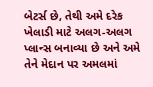બેટર્સ છે, તેથી અમે દરેક ખેલાડી માટે અલગ-અલગ પ્લાન્સ બનાવ્યા છે અને અમે તેને મેદાન પર અમલમાં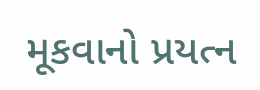મૂકવાનો પ્રયત્ન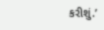કરીશું.’